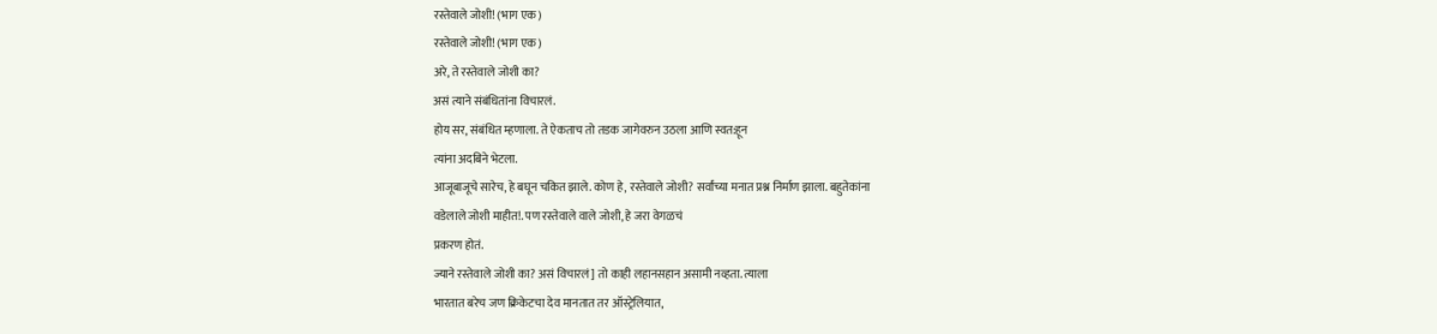रस्तेवाले जोशी! (भाग एक)
रस्तेवाले जोशी! (भाग एक)
अरे, ते रस्तेवाले जोशी का?
असं त्याने संबंधितांना विचारलं.
होय सर, संबंधित म्हणाला. ते ऐकताच तो तडक जागेवरुन उठला आणि स्वत:हून
त्यांना अदबिने भेटला.
आजूबाजूचे सारेच, हे बघून चकित झाले. कोण हे, रस्तेवाले जोशी? सर्वांच्या मनात प्रश्न निर्माण झाला. बहुतेकांना
वडेलाले जोशी माहीत!. पण रस्तेवाले वाले जोशी, हे जरा वेगळचं
प्रकरण होतं.
ज्याने रस्तेवाले जोशी का? असं विचारलं] तो काही लहानसहान असामी नव्हता. त्याला
भारतात बरेच जण क्रिकेटचा देव मानतात तर ऑस्ट्रेलियात,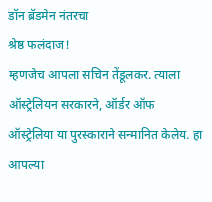डॉन ब्रॅडमेन नंतरचा
श्रेष्ठ फलंदाज!
म्हणजेच आपला सचिन तेंडूलकर. त्याला ऑस्ट्रेलियन सरकारने, ऑर्डर ऑफ
ऑस्ट्रेलिया या पुरस्काराने सन्मानित केलेय. हा आपल्या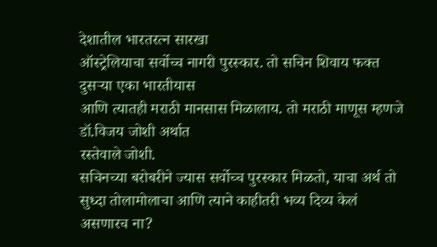देशातील भारतरत्न सारखा
ऑस्ट्रेलियाचा सर्वोच्च नागरी पुरस्कार. तो सचिन शिवाय फक्त दुसऱ्या एका भारतीयास
आणि त्यातही मराठी मानसास मिळालाय. तो मराठी माणूस म्हणजे डॉ.विजय जोशी अर्थात
रस्तेवाले जोशी.
सचिनच्या बरोबरीने ज्यास सर्वोच्च पुरस्कार मिळतो, याचा अर्थ तो
सुध्दा तोलामोलाचा आणि त्याने काहीतरी भव्य दिव्य केलं असणारच ना?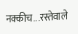नक्कीच...रस्तेवाले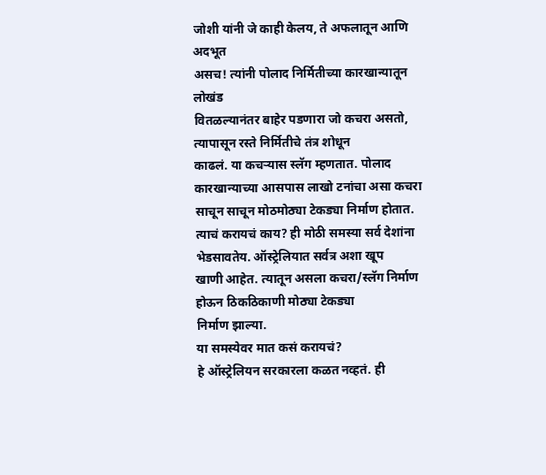जोशी यांनी जे काही केलय, ते अफलातून आणि अदभूत
असच! त्यांनी पोलाद निर्मितीच्या कारखान्यातून लोखंड
वितळल्यानंतर बाहेर पडणारा जो कचरा असतो, त्यापासून रस्ते निर्मितीचे तंत्र शोधून
काढलं. या कचऱ्यास स्लॅग म्हणतात. पोलाद कारखान्याच्या आसपास लाखो टनांचा असा कचरा
साचून साचून मोठमोठ्या टेकड्या निर्माण होतात. त्याचं करायचं काय? ही मोठी समस्या सर्व देशांना भेडसावतेय. ऑस्ट्रेलियात सर्वत्र अशा खूप
खाणी आहेत. त्यातून असला कचरा/स्लॅग निर्माण होऊन ठिकठिकाणी मोठ्या टेकड्या
निर्माण झाल्या.
या समस्येवर मात कसं करायचं?
हे ऑस्ट्रेलियन सरकारला कळत नव्हतं. ही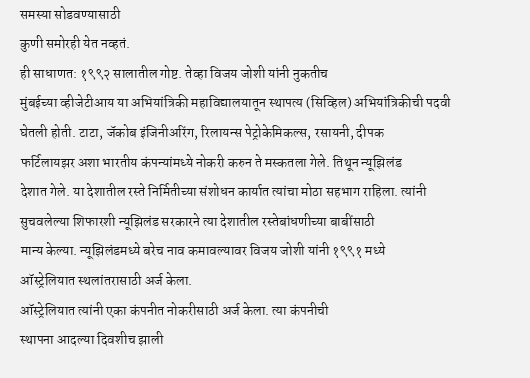समस्या सोडवण्यासाठी
कुणी समोरही येत नव्हतं.
ही साधाणत: १९९२ सालातील गोष्ट. तेव्हा विजय जोशी यांनी नुकतीच
मुंबईच्या व्हीजेटीआय या अभियांत्रिकी महाविद्यालयातून स्थापत्य (सिव्हिल) अभियांत्रिकीची पदवी
घेतली होती. टाटा, जॅकोब इंजिनीअरिंग, रिलायन्स पेट्रोकेमिकल्स, रसायनी, दीपक
फर्टिलायझर अशा भारतीय कंपन्यांमध्ये नोकरी करुन ते मस्कतला गेले. तिथून न्यूझिलंड
देशात गेले. या देशातील रस्ते निर्मितीच्या संशोधन कार्यात त्यांचा मोठा सहभाग राहिला. त्यांनी
सुचवलेल्या शिफारशी न्यूझिलंड सरकारने त्या देशातील रस्तेबांधणीच्या बाबींसाठी
मान्य केल्या. न्यूझिलंडमध्ये बरेच नाव कमावल्यावर विजय जोशी यांनी १९९१ मध्ये
ऑस्ट्रेलियात स्थलांतरासाठी अर्ज केला.
ऑस्ट्रेलियात त्यांनी एका कंपनीत नोकरीसाठी अर्ज केला. त्या कंपनीची
स्थापना आदल्या दिवशीच झाली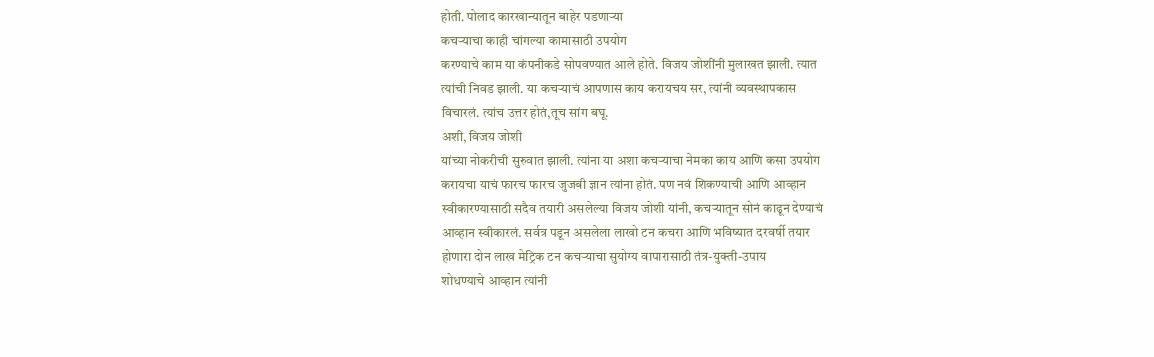होती. पोलाद कारखान्यातून बाहेर पडणाऱ्या
कचऱ्याचा काही चांगल्या कामासाठी उपयोग
करण्याचे काम या कंपनीकडे सोपवण्यात आले होते. विजय जोशींनी मुलाखत झाली. त्यात
त्यांची निवड झाली. या कचऱ्याचं आपणास काय करायचय सर, त्यांनी व्यवस्थापकास
विचारलं. त्यांच उत्तर होतं,तूच सांग बघू.
अशी, विजय जोशी
यांच्या नोकरीची सुरुवात झाली. त्यांना या अशा कचऱ्याचा नेमका काय आणि कसा उपयोग
करायचा याचं फारच फारच जुजबी ज्ञान त्यांना होतं. पण नवं शिकण्याची आणि आव्हान
स्वीकारण्यासाठी सदैव तयारी असलेल्या विजय जोशी यांनी, कचऱ्यातून सोनं काढून देण्याचं
आव्हान स्वीकारलं. सर्वत्र पडून असलेला लाखो टन कचरा आणि भविष्यात दरवर्षी तयार
होणारा दोन लाख मेट्रिक टन कचऱ्याचा सुयोग्य वापारासाठी तंत्र-युक्ती-उपाय
शोधण्याचे आव्हान त्यांनी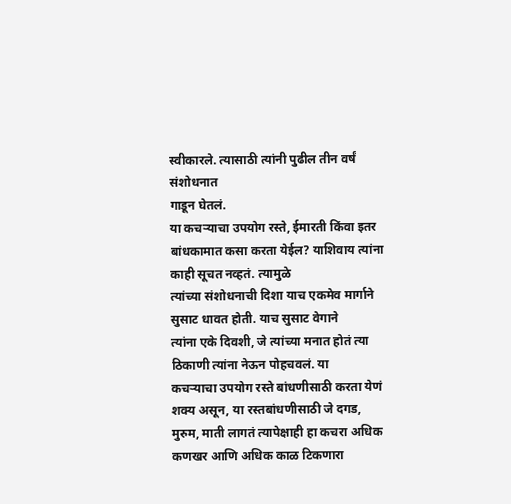स्वीकारले. त्यासाठी त्यांनी पुढील तीन वर्षं संशोधनात
गाडून घेतलं.
या कचऱ्याचा उपयोग रस्ते, ईमारती किंवा इतर बांधकामात कसा करता येईल? याशिवाय त्यांना काही सूचत नव्हतं. त्यामुळे
त्यांच्या संशोधनाची दिशा याच एकमेव मार्गाने सुसाट धावत होती. याच सुसाट वेगाने
त्यांना एके दिवशी, जे त्यांच्या मनात होतं त्या ठिकाणी त्यांना नेऊन पोहचवलं. या
कचऱ्याचा उपयोग रस्ते बांधणीसाठी करता येणं शक्य असून, या रस्तबांधणीसाठी जे दगड,
मुरुम, माती लागतं त्यापेक्षाही हा कचरा अधिक कणखर आणि अधिक काळ टिकणारा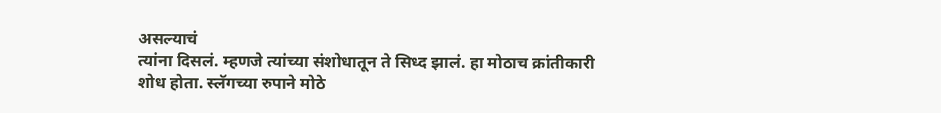असल्याचं
त्यांना दिसलं. म्हणजे त्यांच्या संशोधातून ते सिध्द झालं. हा मोठाच क्रांतीकारी
शोध होता. स्लॅगच्या रुपाने मोठे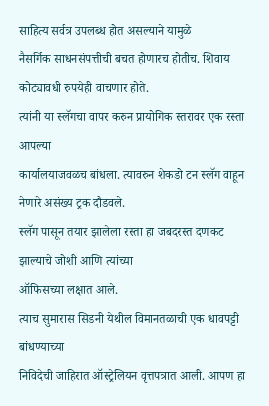साहित्य सर्वत्र उपलब्ध होत असल्याने यामुळे
नैसर्गिक साधनसंपत्तीची बचत होणारच होतीच. शिवाय कोट्यावधी रुपयेही वाचणार होते.
त्यांनी या स्लॅगचा वापर करुन प्रायोगिक स्तरावर एक रस्ता आपल्या
कार्यालयाजवळच बांधला. त्यावरुन शेकडो टन स्लॅग वाहून नेणारे असंख्य ट्रक दौडवले.
स्लॅग पासून तयार झालेला रस्ता हा जबदरस्त दणकट झाल्याचे जोशी आणि त्यांच्या
ऑफिसच्या लक्षात आले.
त्याच सुमारास सिडनी येथील विमानतळाची एक धावपट्टी बांधण्याच्या
निविदेची जाहिरात ऑस्ट्रेलियन वृत्तपत्रात आली. आपण हा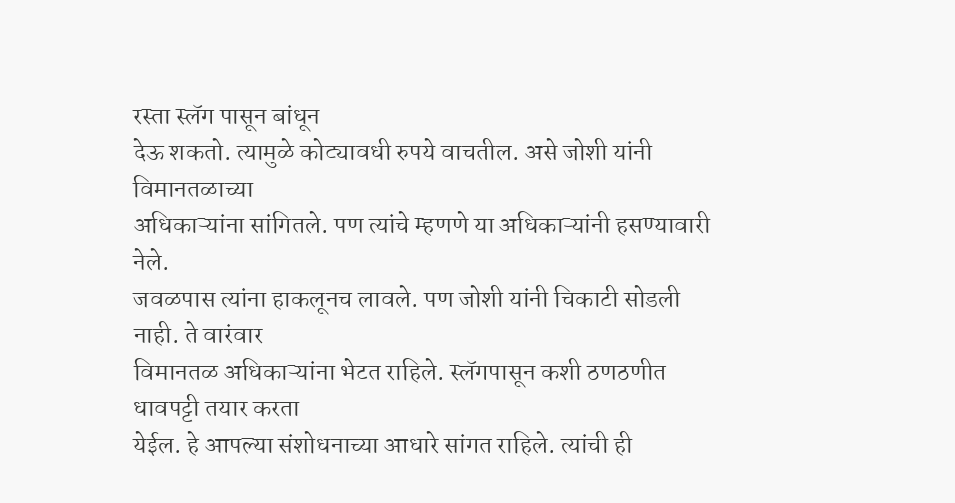रस्ता स्लॅग पासून बांधून
देऊ शकतो. त्यामुळे कोट्यावधी रुपये वाचतील. असे जोशी यांनी विमानतळाच्या
अधिकाऱ्यांना सांगितले. पण त्यांचे म्हणणे या अधिकाऱ्यांनी हसण्यावारी नेले.
जवळपास त्यांना हाकलूनच लावले. पण जोशी यांनी चिकाटी सोडली नाही. ते वारंवार
विमानतळ अधिकाऱ्यांना भेटत राहिले. स्लॅगपासून कशी ठणठणीत धावपट्टी तयार करता
येईल. हे आपल्या संशोधनाच्या आधारे सांगत राहिले. त्यांची ही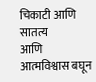चिकाटी आणि सातत्य
आणि आत्मविश्वास बघून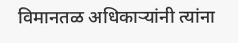विमानतळ अधिकाऱ्यांनी त्यांना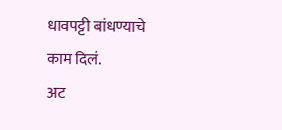धावपट्टी बांधण्याचे काम दिलं.
अट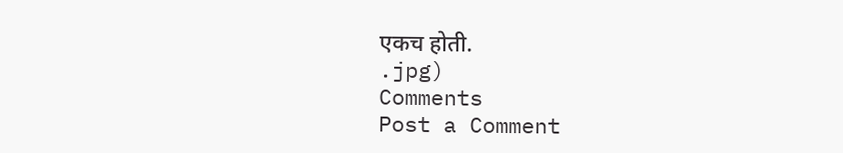एकच होती.
.jpg)
Comments
Post a Comment